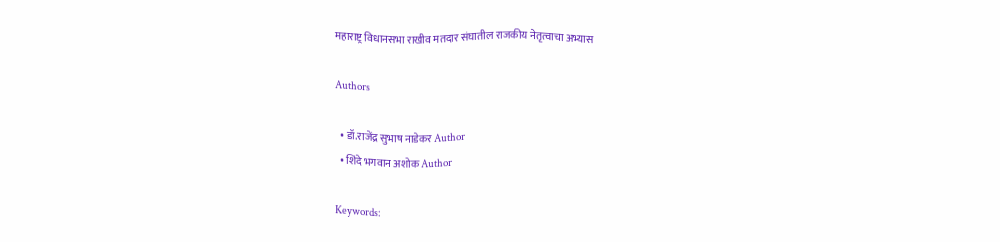महाराष्ट्र विधानसभा राखीव मतदार संघातील राजकीय नेतृत्वाचा अभ्यास

Authors

  • डॉ.राजेंद्र सुभाष नाडेकर Author
  • शिंदे भगवान अशोक Author

Keywords: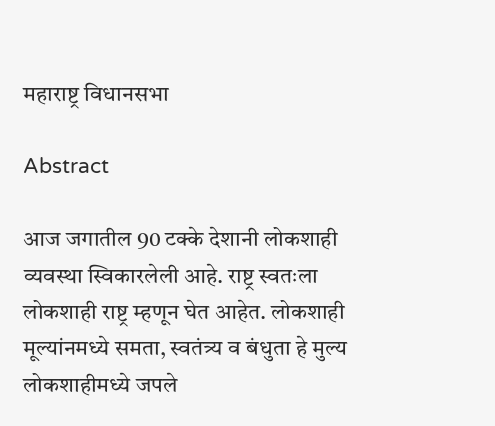महाराष्ट्र विधानसभा

Abstract

आज जगातील 90 टक्के देशानी लोकशाही व्यवस्था स्विकारलेली आहे. राष्ट्र स्वतःला लोकशाही राष्ट्र म्हणून घेत आहेत. लोकशाही मूल्यांनमध्ये समता, स्वतंत्र्य व बंधुता हे मुल्य लोकशाहीमध्ये जपले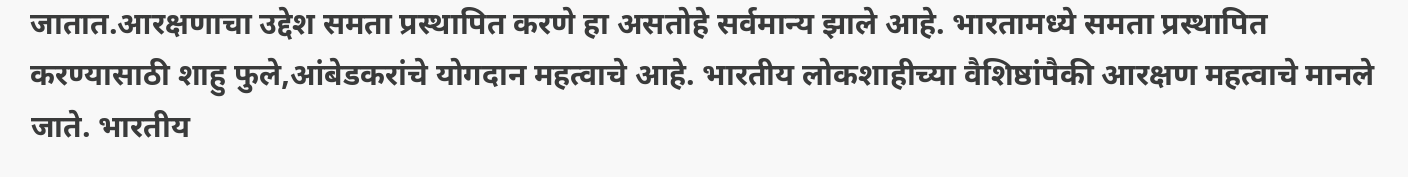जातात.आरक्षणाचा उद्देश समता प्रस्थापित करणे हा असतोहे सर्वमान्य झाले आहे. भारतामध्ये समता प्रस्थापित करण्यासाठी शाहु फुले,आंबेडकरांचे योगदान महत्वाचे आहे. भारतीय लोकशाहीच्या वैशिष्ठांपैकी आरक्षण महत्वाचे मानले जाते. भारतीय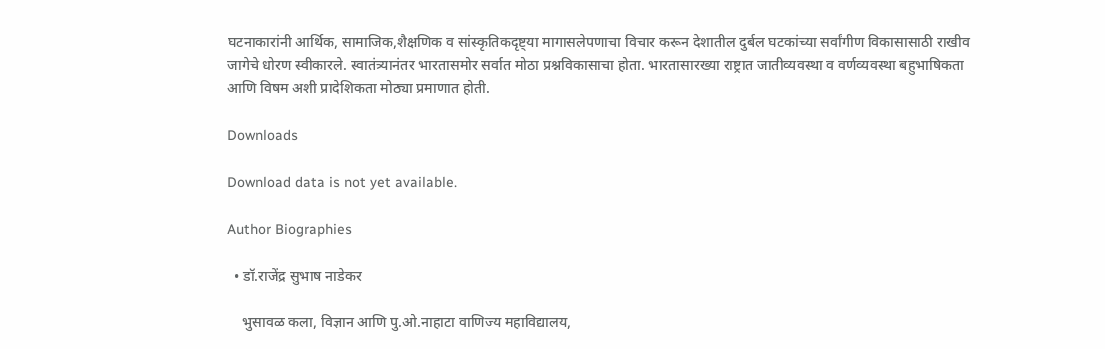घटनाकारांनी आर्थिक, सामाजिक,शैक्षणिक व सांस्कृतिकदृष्ट्या मागासलेपणाचा विचार करून देशातील दुर्बल घटकांच्या सर्वांगीण विकासासाठी राखीव जागेचे धोरण स्वीकारले. स्वातंत्र्यानंतर भारतासमोर सर्वात मोठा प्रश्नविकासाचा होता. भारतासारख्या राष्ट्रात जातीव्यवस्था व वर्णव्यवस्था बहुभाषिकता आणि विषम अशी प्रादेशिकता मोठ्या प्रमाणात होती.

Downloads

Download data is not yet available.

Author Biographies

  • डॉ.राजेंद्र सुभाष नाडेकर

    भुसावळ कला, विज्ञान आणि पु.ओ.नाहाटा वाणिज्य महाविद्यालय,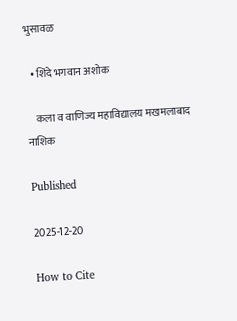भुसावळ

  • शिंदे भगवान अशोक

    कला व वाणिज्य महाविद्यालय मखमलाबाद नाशिक

Published

2025-12-20

How to Cite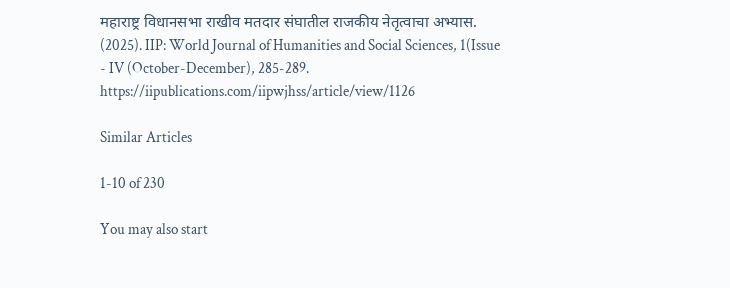महाराष्ट्र विधानसभा राखीव मतदार संघातील राजकीय नेतृत्वाचा अभ्यास. (2025). IIP: World Journal of Humanities and Social Sciences, 1(Issue - IV (October-December), 285-289. https://iipublications.com/iipwjhss/article/view/1126

Similar Articles

1-10 of 230

You may also start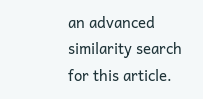an advanced similarity search for this article.